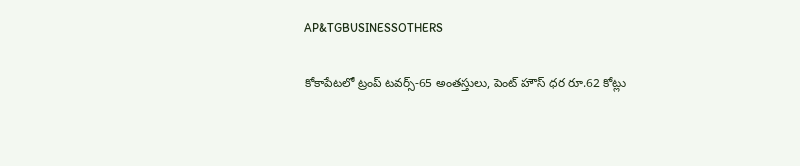AP&TGBUSINESSOTHERS

కోకాపేటలో ట్రంప్‌ టవర్స్‌-65 అంతస్తులు, పెంట్‌ హౌస్‌ ధర రూ.62 కోట్లు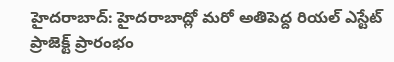హైదరాబాద్: హైదరాబాద్లో మరో అతిపెద్ద రియల్‌ ఎస్టేట్‌ ప్రాజెక్ట్‌ ప్రారంభం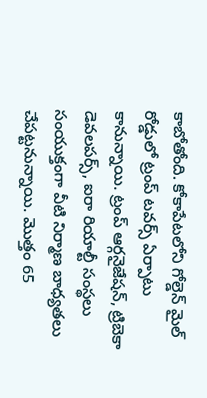కాబోతోంది. కోకాపేటలోని గోల్డెన్‌ మైల్‌ రోడ్డులో ట్రంప్‌ టవర్స్‌ ఏర్పాటు కానున్నాయి. ట్రంప్‌ ఆర్గనైజేషన్‌, ట్రిబెకా డెవలపర్స్‌, ఐరా రియాల్టీ సంస్థలు సంయుక్తంగా వీటి నిర్మాణ బాధ్యతలు చేపట్టనున్నాయి. మొత్తం 65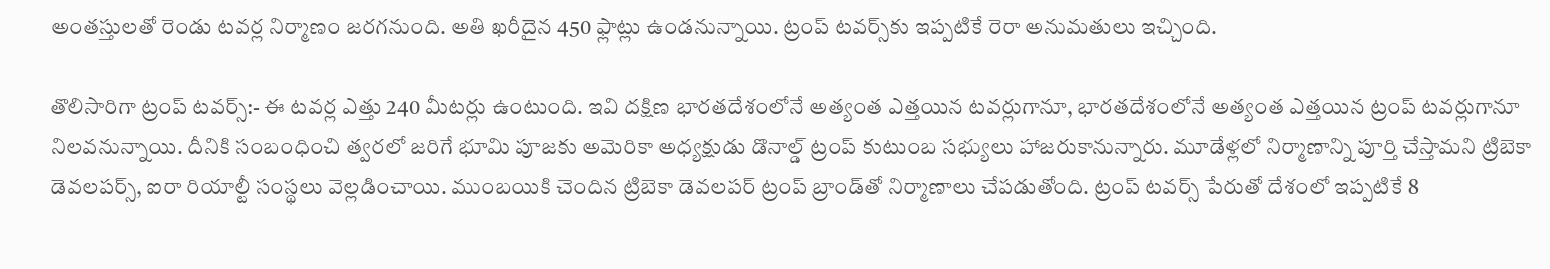అంతస్తులతో రెండు టవర్ల నిర్మాణం జరగనుంది. అతి ఖరీదైన 450 ఫ్లాట్లు ఉండనున్నాయి. ట్రంప్‌ టవర్స్‌కు ఇప్పటికే రెరా అనుమతులు ఇచ్చింది.

తొలిసారిగా ట్రంప్‌ టవర్స్‌:- ఈ టవర్ల ఎత్తు 240 మీటర్లు ఉంటుంది. ఇవి దక్షిణ భారతదేశంలోనే అత్యంత ఎత్తయిన టవర్లుగానూ, భారతదేశంలోనే అత్యంత ఎత్తయిన ట్రంప్ టవర్లుగానూ నిలవనున్నాయి. దీనికి సంబంధించి త్వరలో జరిగే భూమి పూజకు అమెరికా అధ్యక్షుడు డొనాల్డ్‌ ట్రంప్‌ కుటుంబ సభ్యులు హాజరుకానున్నారు. మూడేళ్లలో నిర్మాణాన్ని పూర్తి చేస్తామని ట్రిబెకా డెవలపర్స్, ఐరా రియాల్టీ సంస్థలు వెల్లడించాయి. ముంబయికి చెందిన ట్రిబెకా డెవలపర్‌ ట్రంప్‌ బ్రాండ్‌తో నిర్మాణాలు చేపడుతోంది. ట్రంప్‌ టవర్స్‌ పేరుతో దేశంలో ఇప్పటికే 8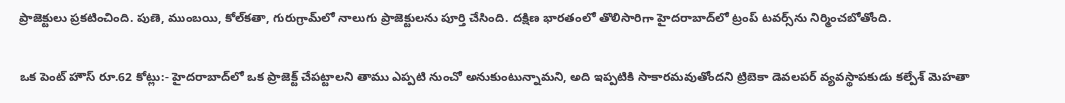ప్రాజెక్టులు ప్రకటించింది. పుణె, ముంబయి, కోల్‌కతా, గురుగ్రామ్‌లో నాలుగు ప్రాజెక్టులను పూర్తి చేసింది. దక్షిణ భారతంలో తొలిసారిగా హైదరాబాద్‌లో ట్రంప్‌ టవర్స్‌ను నిర్మించబోతోంది.

ఒక పెంట్ హౌస్ రూ.62 కోట్లు:- హైదరాబాద్‌లో ఒక ప్రాజెక్ట్‌ చేపట్టాలని తాము ఎప్పటి నుంచో అనుకుంటున్నామని, అది ఇప్పటికి సాకారమవుతోందని ట్రిబెకా డెవలపర్‌ వ్యవస్థాపకుడు కల్పేశ్‌ మెహతా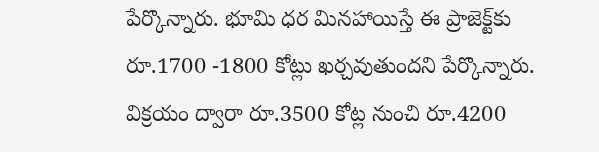పేర్కొన్నారు. భూమి ధర మినహాయిస్తే ఈ ప్రాజెక్ట్‌కు రూ.1700 -1800 కోట్లు ఖర్చవుతుందని పేర్కొన్నారు. విక్రయం ద్వారా రూ.3500 కోట్ల నుంచి రూ.4200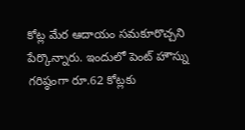కోట్ల మేర ఆదాయం సమకూరొచ్చని పేర్కొన్నారు. ఇందులో పెంట్ హౌస్ను గరిష్ఠంగా రూ.62 కోట్లకు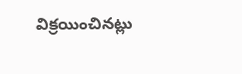విక్రయించినట్లు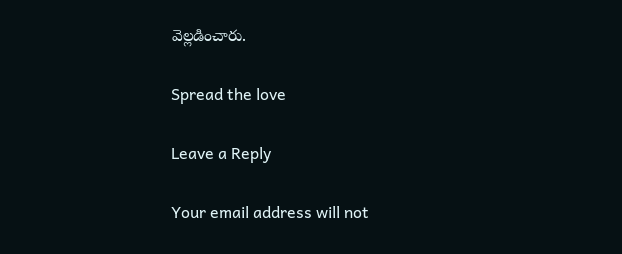వెల్లడించారు.

Spread the love

Leave a Reply

Your email address will not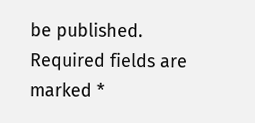be published. Required fields are marked *